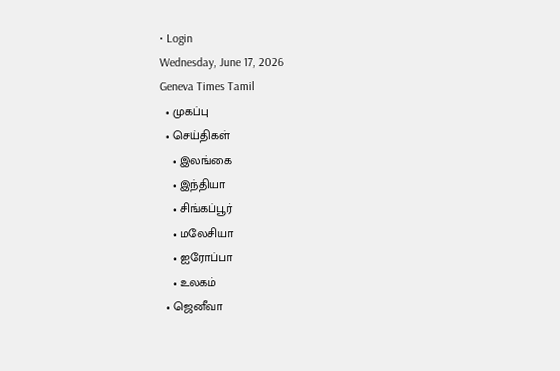• Login
Wednesday, June 17, 2026
Geneva Times Tamil
  • முகப்பு
  • செய்திகள்
    • இலங்கை
    • இந்தியா
    • சிங்கப்பூர்
    • மலேசியா
    • ஐரோப்பா
    • உலகம்
  • ஜெனீவா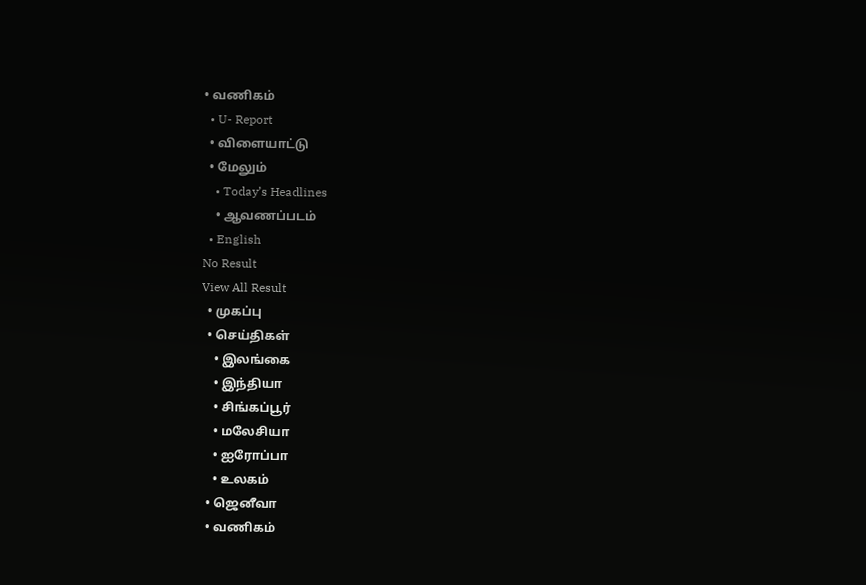• வணிகம்
  • U- Report
  • விளையாட்டு
  • மேலும்
    • Today’s Headlines
    • ஆவணப்படம்
  • English
No Result
View All Result
  • முகப்பு
  • செய்திகள்
    • இலங்கை
    • இந்தியா
    • சிங்கப்பூர்
    • மலேசியா
    • ஐரோப்பா
    • உலகம்
  • ஜெனீவா
  • வணிகம்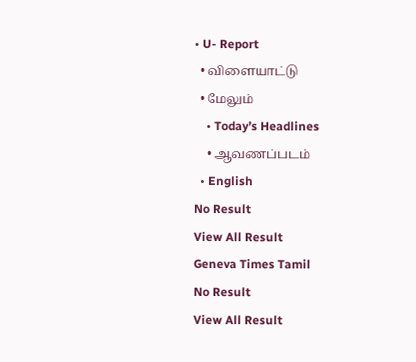• U- Report
  • விளையாட்டு
  • மேலும்
    • Today’s Headlines
    • ஆவணப்படம்
  • English
No Result
View All Result
Geneva Times Tamil
No Result
View All Result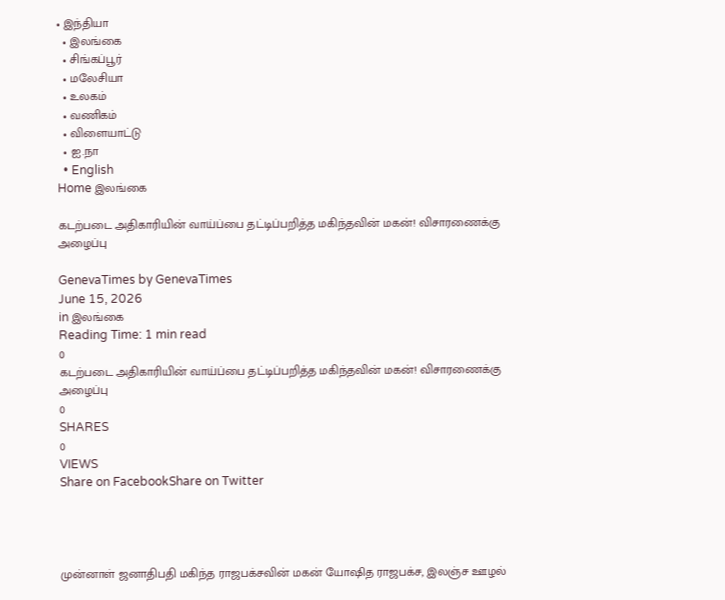• இந்தியா
  • இலங்கை
  • சிங்கப்பூர்
  • மலேசியா
  • உலகம்
  • வணிகம்
  • விளையாட்டு
  • ஐ.நா
  • English
Home இலங்கை

கடற்படை அதிகாரியின் வாய்ப்பை தட்டிப்பறித்த மகிந்தவின் மகன்! விசாரணைக்கு அழைப்பு

GenevaTimes by GenevaTimes
June 15, 2026
in இலங்கை
Reading Time: 1 min read
0
கடற்படை அதிகாரியின் வாய்ப்பை தட்டிப்பறித்த மகிந்தவின் மகன்! விசாரணைக்கு அழைப்பு
0
SHARES
0
VIEWS
Share on FacebookShare on Twitter




முன்னாள் ஜனாதிபதி மகிந்த ராஜபக்சவின் மகன் யோஷித ராஜபக்ச, இலஞ்ச ஊழல்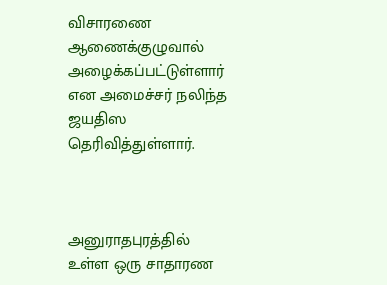விசாரணை ஆணைக்குழுவால் அழைக்கப்பட்டுள்ளார் என அமைச்சர் நலிந்த ஜயதிஸ தெரிவித்துள்ளார்.



அனுராதபுரத்தில் உள்ள ஒரு சாதாரண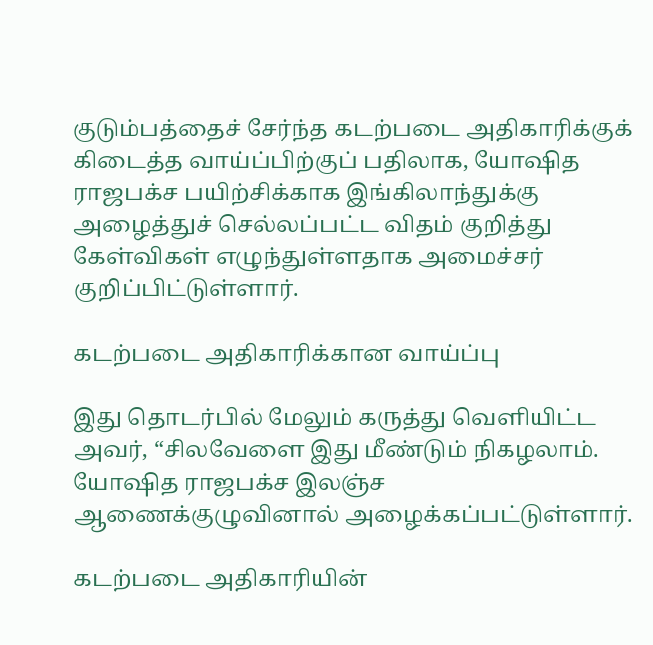குடும்பத்தைச் சேர்ந்த கடற்படை அதிகாரிக்குக் கிடைத்த வாய்ப்பிற்குப் பதிலாக, யோஷித ராஜபக்ச பயிற்சிக்காக இங்கிலாந்துக்கு அழைத்துச் செல்லப்பட்ட விதம் குறித்து கேள்விகள் எழுந்துள்ளதாக அமைச்சர் குறிப்பிட்டுள்ளார்.

கடற்படை அதிகாரிக்கான வாய்ப்பு

இது தொடர்பில் மேலும் கருத்து வெளியிட்ட அவர், “சிலவேளை இது மீண்டும் நிகழலாம். யோஷித ராஜபக்ச இலஞ்ச ஆணைக்குழுவினால் அழைக்கப்பட்டுள்ளார்.

கடற்படை அதிகாரியின்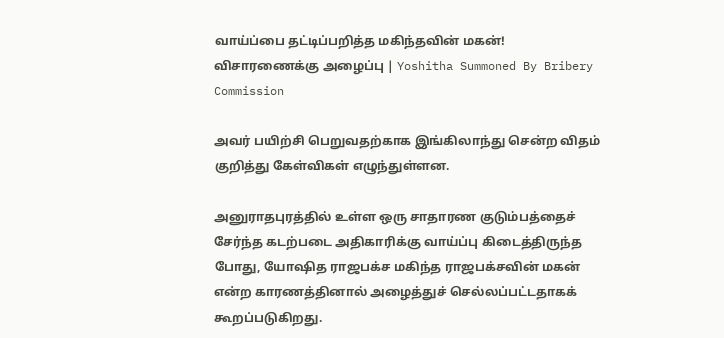வாய்ப்பை தட்டிப்பறித்த மகிந்தவின் மகன்! விசாரணைக்கு அழைப்பு | Yoshitha Summoned By Bribery Commission

அவர் பயிற்சி பெறுவதற்காக இங்கிலாந்து சென்ற விதம் குறித்து கேள்விகள் எழுந்துள்ளன.

அனுராதபுரத்தில் உள்ள ஒரு சாதாரண குடும்பத்தைச் சேர்ந்த கடற்படை அதிகாரிக்கு வாய்ப்பு கிடைத்திருந்த போது, யோஷித ராஜபக்ச மகிந்த ராஜபக்சவின் மகன் என்ற காரணத்தினால் அழைத்துச் செல்லப்பட்டதாகக் கூறப்படுகிறது.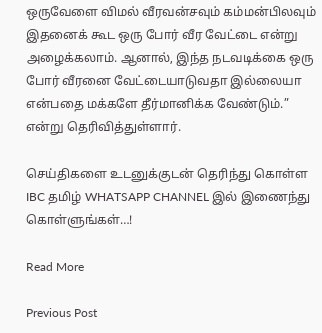ஒருவேளை விமல் வீரவன்சவும் கம்மன்பிலவும் இதனைக் கூட ஒரு போர் வீர வேட்டை என்று அழைக்கலாம். ஆனால், இந்த நடவடிக்கை ஒரு போர் வீரனை வேட்டையாடுவதா இல்லையா என்பதை மக்களே தீர்மானிக்க வேண்டும்.” என்று தெரிவித்துள்ளார்.

செய்திகளை உடனுக்குடன் தெரிந்து கொள்ள IBC தமிழ் WHATSAPP CHANNEL இல் இணைந்து கொள்ளுங்கள்…!

Read More

Previous Post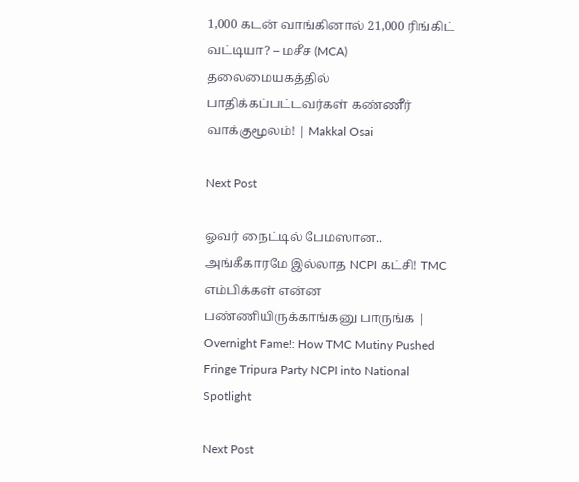1,000 கடன் வாங்கினால் 21,000 ரிங்கிட் வட்டியா? – மசீச (MCA) தலைமையகத்தில் பாதிக்கப்பட்டவர்கள் கண்ணீர் வாக்குமூலம்! | Makkal Osai

Next Post

ஓவர் நைட்டில் பேமஸான.. அங்கீகாரமே இல்லாத NCPI கட்சி! TMC எம்பிக்கள் என்ன பண்ணியிருக்காங்கனு பாருங்க | Overnight Fame!: How TMC Mutiny Pushed Fringe Tripura Party NCPI into National Spotlight

Next Post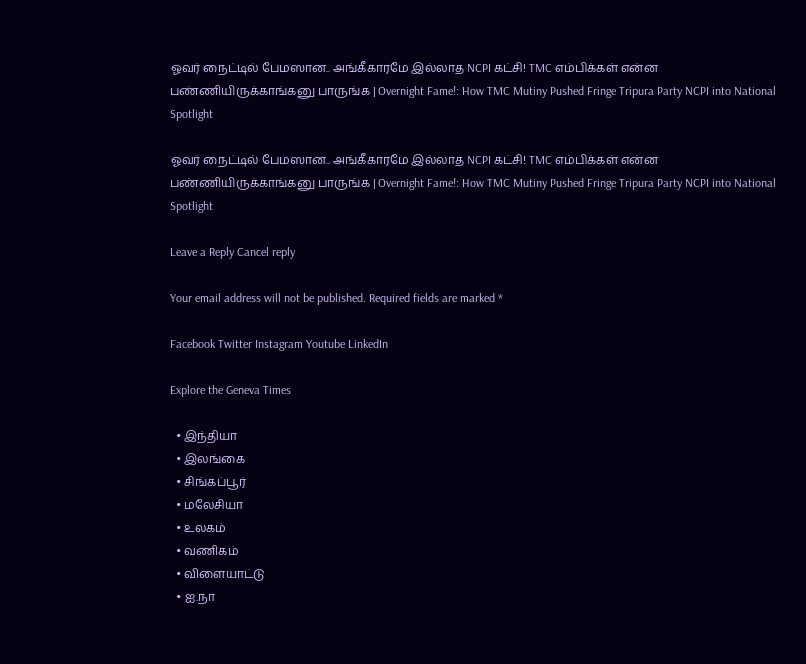ஓவர் நைட்டில் பேமஸான.. அங்கீகாரமே இல்லாத NCPI கட்சி! TMC எம்பிக்கள் என்ன பண்ணியிருக்காங்கனு பாருங்க | Overnight Fame!: How TMC Mutiny Pushed Fringe Tripura Party NCPI into National Spotlight

ஓவர் நைட்டில் பேமஸான.. அங்கீகாரமே இல்லாத NCPI கட்சி! TMC எம்பிக்கள் என்ன பண்ணியிருக்காங்கனு பாருங்க | Overnight Fame!: How TMC Mutiny Pushed Fringe Tripura Party NCPI into National Spotlight

Leave a Reply Cancel reply

Your email address will not be published. Required fields are marked *

Facebook Twitter Instagram Youtube LinkedIn

Explore the Geneva Times

  • இந்தியா
  • இலங்கை
  • சிங்கப்பூர்
  • மலேசியா
  • உலகம்
  • வணிகம்
  • விளையாட்டு
  • ஐ.நா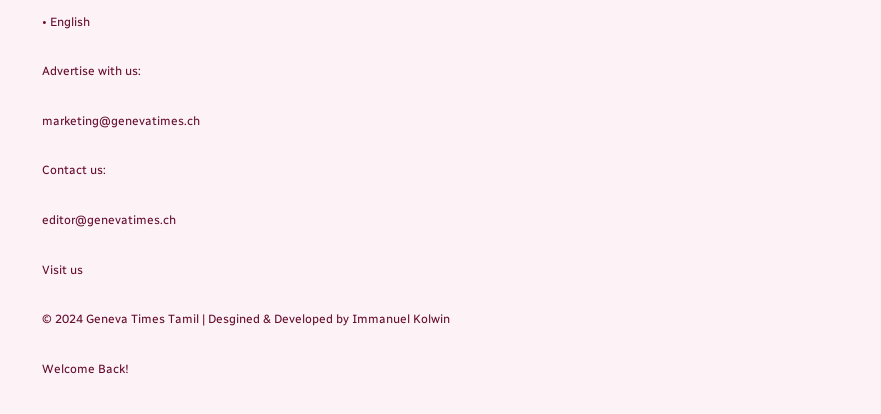• English

Advertise with us:

marketing@genevatimes.ch

Contact us:

editor@genevatimes.ch

Visit us

© 2024 Geneva Times Tamil | Desgined & Developed by Immanuel Kolwin

Welcome Back!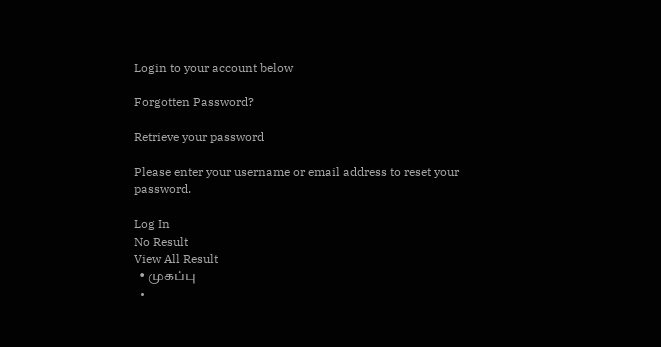Login to your account below

Forgotten Password?

Retrieve your password

Please enter your username or email address to reset your password.

Log In
No Result
View All Result
  • முகப்பு
  •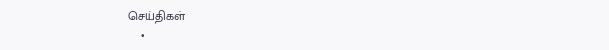செய்திகள்
    •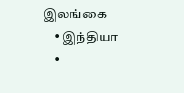இலங்கை
    • இந்தியா
    •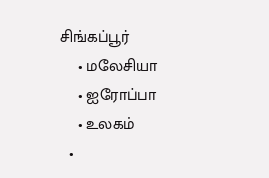சிங்கப்பூர்
    • மலேசியா
    • ஐரோப்பா
    • உலகம்
  •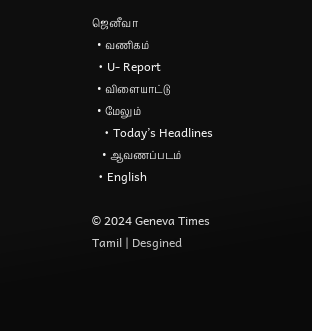ஜெனீவா
  • வணிகம்
  • U- Report
  • விளையாட்டு
  • மேலும்
    • Today’s Headlines
    • ஆவணப்படம்
  • English

© 2024 Geneva Times Tamil | Desgined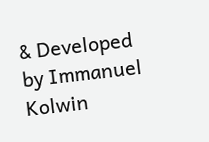& Developed by Immanuel Kolwin